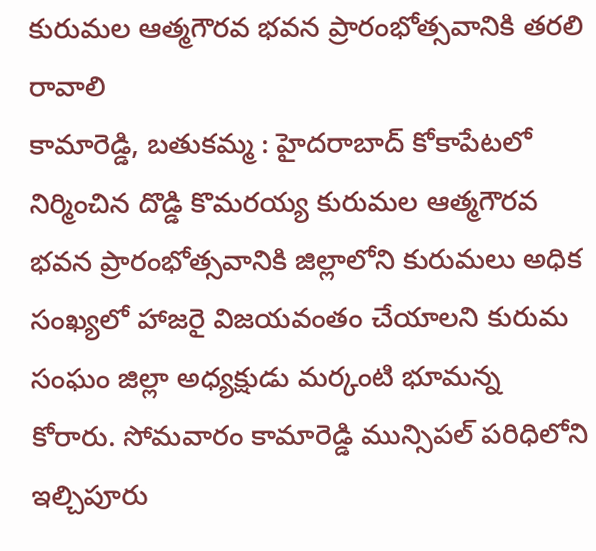కురుమల ఆత్మగౌరవ భవన ప్రారంభోత్సవానికి తరలి రావాలి
కామారెడ్డి, బతుకమ్మ : హైదరాబాద్ కోకాపేటలో నిర్మించిన దొడ్డి కొమరయ్య కురుమల ఆత్మగౌరవ భవన ప్రారంభోత్సవానికి జిల్లాలోని కురుమలు అధిక సంఖ్యలో హాజరై విజయవంతం చేయాలని కురుమ సంఘం జిల్లా అధ్యక్షుడు మర్కంటి భూమన్న కోరారు. సోమవారం కామారెడ్డి మున్సిపల్ పరిధిలోని ఇల్చిపూరు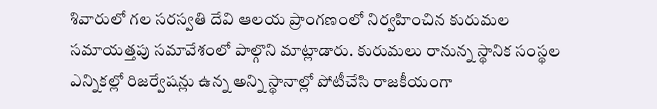శివారులో గల సరస్వతి దేవి ఆలయ ప్రాంగణంలో నిర్వహించిన కురుమల సమాయత్తపు సమావేశంలో పాల్గొని మాట్లాడారు. కురుమలు రానున్న స్థానిక సంస్థల ఎన్నికల్లో రిజర్వేషన్లు ఉన్న అన్ని స్థానాల్లో పోటీచేసి రాజకీయంగా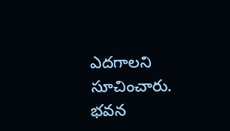ఎదగాలని సూచించారు. భవన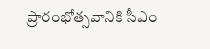ప్రారంభోత్సవానికి సీఎం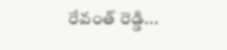రేవంత్ రెడ్డి...